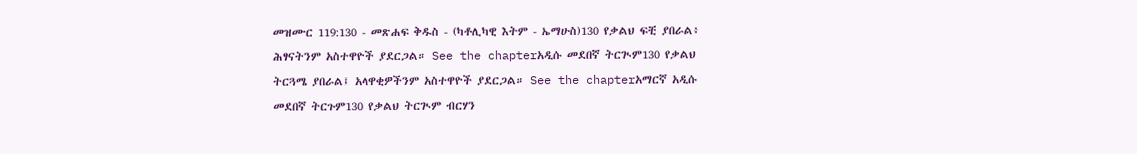መዝሙር 119:130 - መጽሐፍ ቅዱስ - (ካቶሊካዊ እትም - ኤማሁስ)130 የቃልህ ፍቺ ያበራል፥ ሕፃናትንም አስተዋዮች ያደርጋል። See the chapterአዲሱ መደበኛ ትርጒም130 የቃልህ ትርጓሜ ያበራል፤ አላዋቂዎችንም አስተዋዮች ያደርጋል። See the chapterአማርኛ አዲሱ መደበኛ ትርጉም130 የቃልህ ትርጒም ብርሃን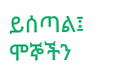ይሰጣል፤ ሞኞችን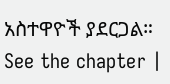አስተዋዮች ያደርጋል። See the chapter |